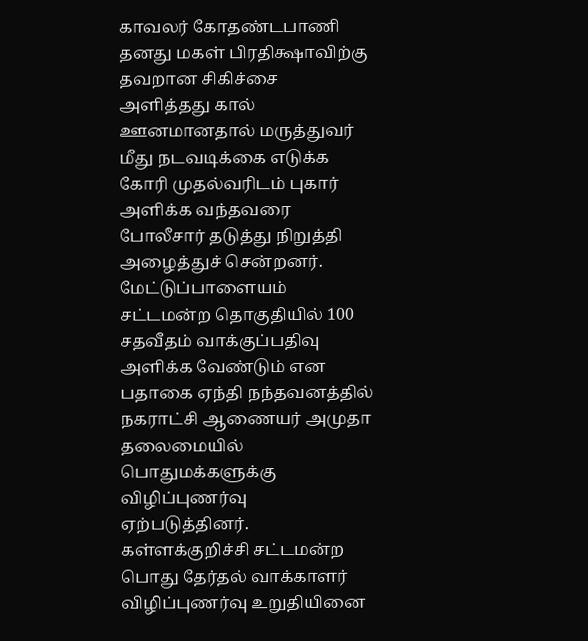காவலர் கோதண்டபாணி தனது மகள் பிரதிக்ஷாவிற்கு தவறான சிகிச்சை அளித்தது கால் ஊனமானதால் மருத்துவர் மீது நடவடிக்கை எடுக்க கோரி முதல்வரிடம் புகார் அளிக்க வந்தவரை போலீசார் தடுத்து நிறுத்தி அழைத்துச் சென்றனர்.
மேட்டுப்பாளையம் சட்டமன்ற தொகுதியில் 100 சதவீதம் வாக்குப்பதிவு அளிக்க வேண்டும் என பதாகை ஏந்தி நந்தவனத்தில் நகராட்சி ஆணையர் அமுதா தலைமையில் பொதுமக்களுக்கு விழிப்புணர்வு ஏற்படுத்தினர்.
கள்ளக்குறிச்சி சட்டமன்ற பொது தேர்தல் வாக்காளர் விழிப்புணர்வு உறுதியினை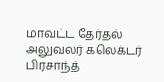மாவட்ட தேர்தல் அலுவலர் கலெக்டர் பிரசாந்த்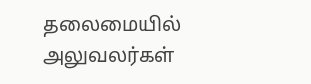தலைமையில் அலுவலர்கள்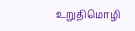உறுதிமொழி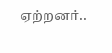ஏற்றனர்..